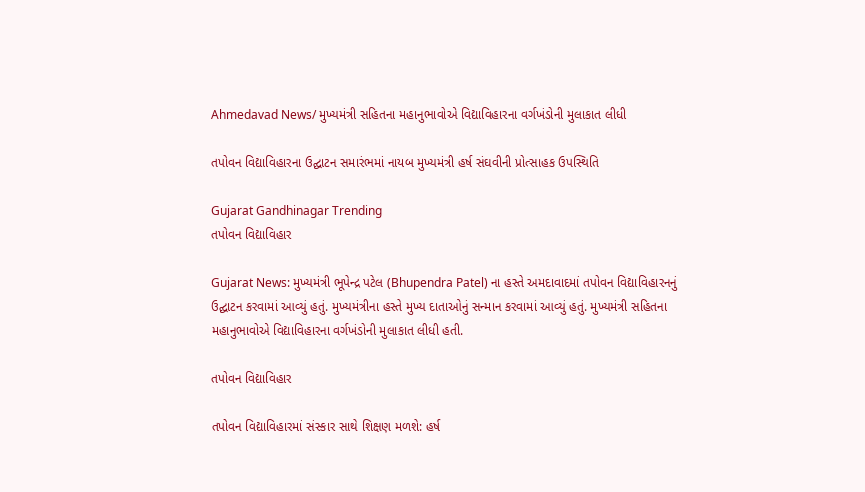Ahmedavad News/ મુખ્યમંત્રી સહિતના મહાનુભાવોએ વિદ્યાવિહારના વર્ગખંડોની મુલાકાત લીધી

તપોવન વિદ્યાવિહારના ઉદ્ઘાટન સમારંભમાં નાયબ મુખ્યમંત્રી હર્ષ સંઘવીની પ્રોત્સાહક ઉપસ્થિતિ

Gujarat Gandhinagar Trending
તપોવન વિદ્યાવિહાર

Gujarat News: મુખ્યમંત્રી ભૂપેન્દ્ર પટેલ (Bhupendra Patel) ના હસ્તે અમદાવાદમાં તપોવન વિદ્યાવિહારનનું ઉદ્ઘાટન કરવામાં આવ્યું હતું. મુખ્યમંત્રીના હસ્તે મુખ્ય દાતાઓનું સન્માન કરવામાં આવ્યું હતું. મુખ્યમંત્રી સહિતના મહાનુભાવોએ વિદ્યાવિહારના વર્ગખંડોની મુલાકાત લીધી હતી.

તપોવન વિદ્યાવિહાર

તપોવન વિદ્યાવિહારમાં સંસ્કાર સાથે શિક્ષણ મળશે: હર્ષ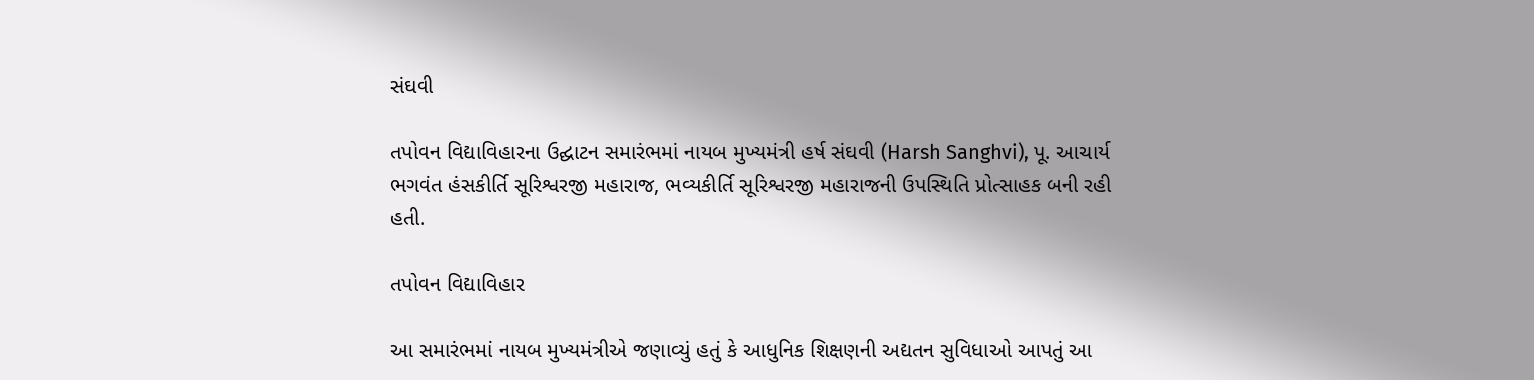સંઘવી

તપોવન વિદ્યાવિહારના ઉદ્ઘાટન સમારંભમાં નાયબ મુખ્યમંત્રી હર્ષ સંઘવી (Harsh Sanghvi), પૂ. આચાર્ય ભગવંત હંસકીર્તિ સૂરિશ્વરજી મહારાજ, ભવ્યકીર્તિ સૂરિશ્વરજી મહારાજની ઉપસ્થિતિ પ્રોત્સાહક બની રહી હતી.

તપોવન વિદ્યાવિહાર

આ સમારંભમાં નાયબ મુખ્યમંત્રીએ જણાવ્યું હતું કે આધુનિક શિક્ષણની અદ્યતન સુવિધાઓ આપતું આ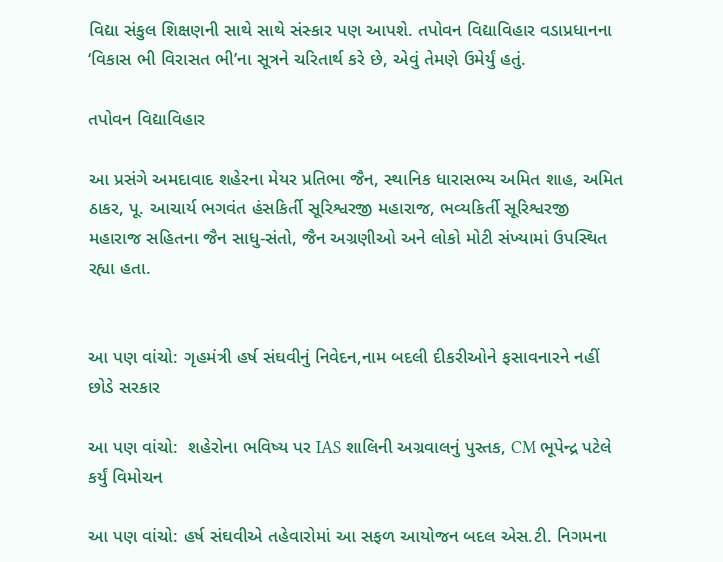વિદ્યા સંકુલ શિક્ષણની સાથે સાથે સંસ્કાર પણ આપશે. તપોવન વિદ્યાવિહાર વડાપ્રધાનના ‘વિકાસ ભી વિરાસત ભી’ના સૂત્રને ચરિતાર્થ કરે છે, એવું તેમણે ઉમેર્યું હતું.

તપોવન વિદ્યાવિહાર

આ પ્રસંગે અમદાવાદ શહેરના મેયર પ્રતિભા જૈન, સ્થાનિક ધારાસભ્ય અમિત શાહ, અમિત ઠાકર, પૂ. આચાર્ય ભગવંત હંસકિર્તી સૂરિશ્વરજી મહારાજ, ભવ્યકિર્તી સૂરિશ્વરજી મહારાજ સહિતના જૈન સાધુ-સંતો, જૈન અગ્રણીઓ અને લોકો મોટી સંખ્યામાં ઉપસ્થિત રહ્યા હતા.


આ પણ વાંચો: ગૃહમંત્રી હર્ષ સંઘવીનું નિવેદન,નામ બદલી દીકરીઓને ફસાવનારને નહીં છોડે સરકાર

આ પણ વાંચો:  શહેરોના ભવિષ્ય પર IAS શાલિની અગ્રવાલનું પુસ્તક, CM ભૂપેન્દ્ર પટેલે કર્યું વિમોચન

આ પણ વાંચો: હર્ષ સંઘવીએ તહેવારોમાં આ સફળ આયોજન બદલ એસ.ટી. નિગમના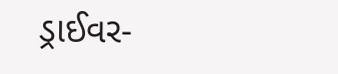ડ્રાઈવર-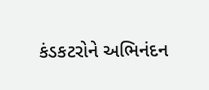કંડકટરોને અભિનંદન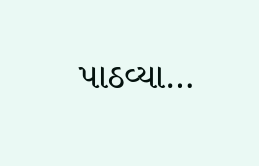પાઠવ્યા…